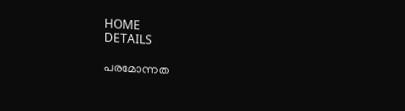HOME
DETAILS

പരമോന്നത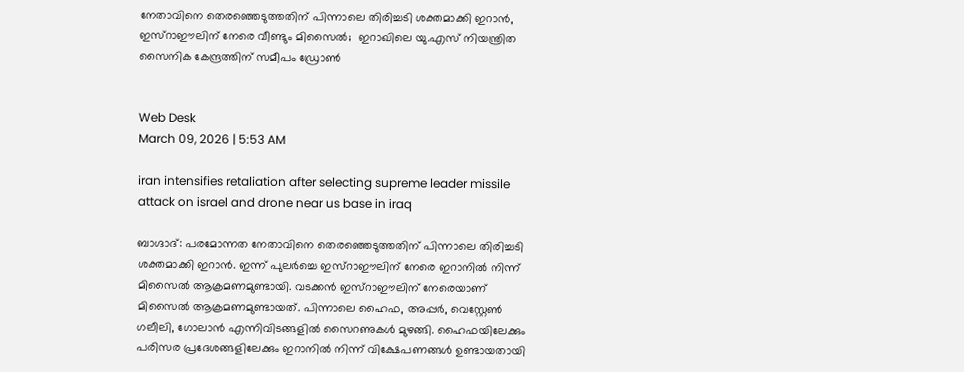നേതാവിനെ തെരഞ്ഞെടുത്തതിന് പിന്നാലെ തിരിച്ചടി ശക്തമാക്കി ഇറാന്‍, ഇസ്‌റാഈലിന് നേരെ വീണ്ടും മിസൈല്‍;  ഇറാഖിലെ യു.എസ് നിയന്ത്രിത സൈനിക കേന്ദ്രത്തിന് സമീപം ഡ്രോണ്‍


Web Desk
March 09, 2026 | 5:53 AM

iran intensifies retaliation after selecting supreme leader missile attack on israel and drone near us base in iraq

ബാഗ്ദാദ്: പരമോന്നത നേതാവിനെ തെരഞ്ഞെടുത്തതിന് പിന്നാലെ തിരിച്ചടി ശക്തമാക്കി ഇറാന്‍. ഇന്ന് പുലര്‍ച്ചെ ഇസ്‌റാഈലിന് നേരെ ഇറാനില്‍ നിന്ന് മിസൈല്‍ ആക്രമണമുണ്ടായി. വടക്കന്‍ ഇസ്‌റാഈലിന് നേരെയാണ് മിസൈല്‍ ആക്രമണമുണ്ടായത്. പിന്നാലെ ഹൈഫ, അപ്പര്‍, വെസ്റ്റേണ്‍ ഗലീലി, ഗോലാന്‍ എന്നിവിടങ്ങളില്‍ സൈറണുകള്‍ മുഴങ്ങി. ഹൈഫയിലേക്കും പരിസര പ്രദേശങ്ങളിലേക്കും ഇറാനില്‍ നിന്ന് വിക്ഷേപണങ്ങള്‍ ഉണ്ടായതായി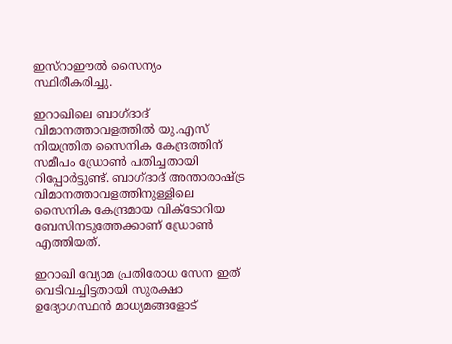ഇസ്‌റാഈല്‍ സൈന്യം സ്ഥിരീകരിച്ചു.

ഇറാഖിലെ ബാഗ്ദാദ് വിമാനത്താവളത്തില്‍ യു.എസ് നിയന്ത്രിത സൈനിക കേന്ദ്രത്തിന് സമീപം ഡ്രോണ്‍ പതിച്ചതായി റിപ്പോര്‍ട്ടുണ്ട്. ബാഗ്ദാദ് അന്താരാഷ്ട്ര വിമാനത്താവളത്തിനുള്ളിലെ സൈനിക കേന്ദ്രമായ വിക്ടോറിയ ബേസിനടുത്തേക്കാണ് ഡ്രോണ്‍ എത്തിയത്.

ഇറാഖി വ്യോമ പ്രതിരോധ സേന ഇത് വെടിവച്ചിട്ടതായി സുരക്ഷാ ഉദ്യോഗസ്ഥന്‍ മാധ്യമങ്ങളോട്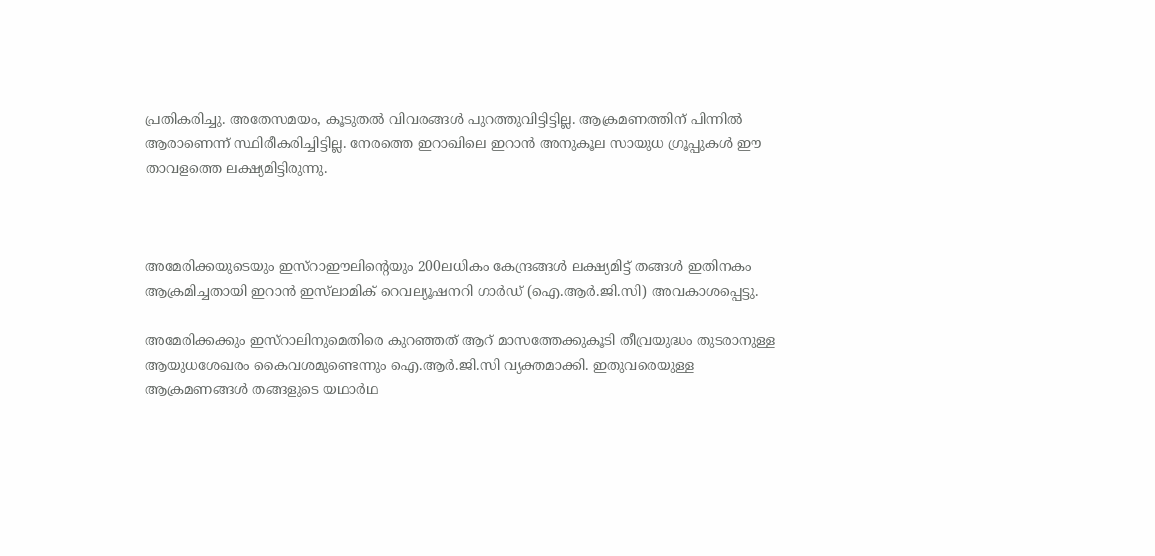പ്രതികരിച്ചു. അതേസമയം, കൂടുതല്‍ വിവരങ്ങള്‍ പുറത്തുവിട്ടിട്ടില്ല. ആക്രമണത്തിന് പിന്നില്‍ ആരാണെന്ന് സ്ഥിരീകരിച്ചിട്ടില്ല. നേരത്തെ ഇറാഖിലെ ഇറാന്‍ അനുകൂല സായുധ ഗ്രൂപ്പുകള്‍ ഈ താവളത്തെ ലക്ഷ്യമിട്ടിരുന്നു.



അമേരിക്കയുടെയും ഇസ്‌റാഈലിന്റെയും 200ലധികം കേന്ദ്രങ്ങള്‍ ലക്ഷ്യമിട്ട് തങ്ങള്‍ ഇതിനകം ആക്രമിച്ചതായി ഇറാന്‍ ഇസ്‌ലാമിക് റെവല്യൂഷനറി ഗാര്‍ഡ് (ഐ.ആര്‍.ജി.സി) അവകാശപ്പെട്ടു.

അമേരിക്കക്കും ഇസ്‌റാലിനുമെതിരെ കുറഞ്ഞത് ആറ് മാസത്തേക്കുകൂടി തീവ്രയുദ്ധം തുടരാനുള്ള ആയുധശേഖരം കൈവശമുണ്ടെന്നും ഐ.ആര്‍.ജി.സി വ്യക്തമാക്കി. ഇതുവരെയുള്ള ആക്രമണങ്ങള്‍ തങ്ങളുടെ യഥാര്‍ഥ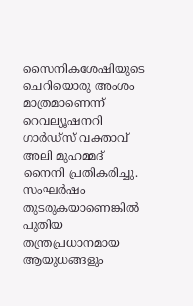സൈനികശേഷിയുടെ ചെറിയൊരു അംശം മാത്രമാണെന്ന് റെവല്യൂഷനറി ഗാര്‍ഡ്സ് വക്താവ് അലി മുഹമ്മദ് നൈനി പ്രതികരിച്ചു. സംഘര്‍ഷം തുടരുകയാണെങ്കില്‍ പുതിയ തന്ത്രപ്രധാനമായ ആയുധങ്ങളും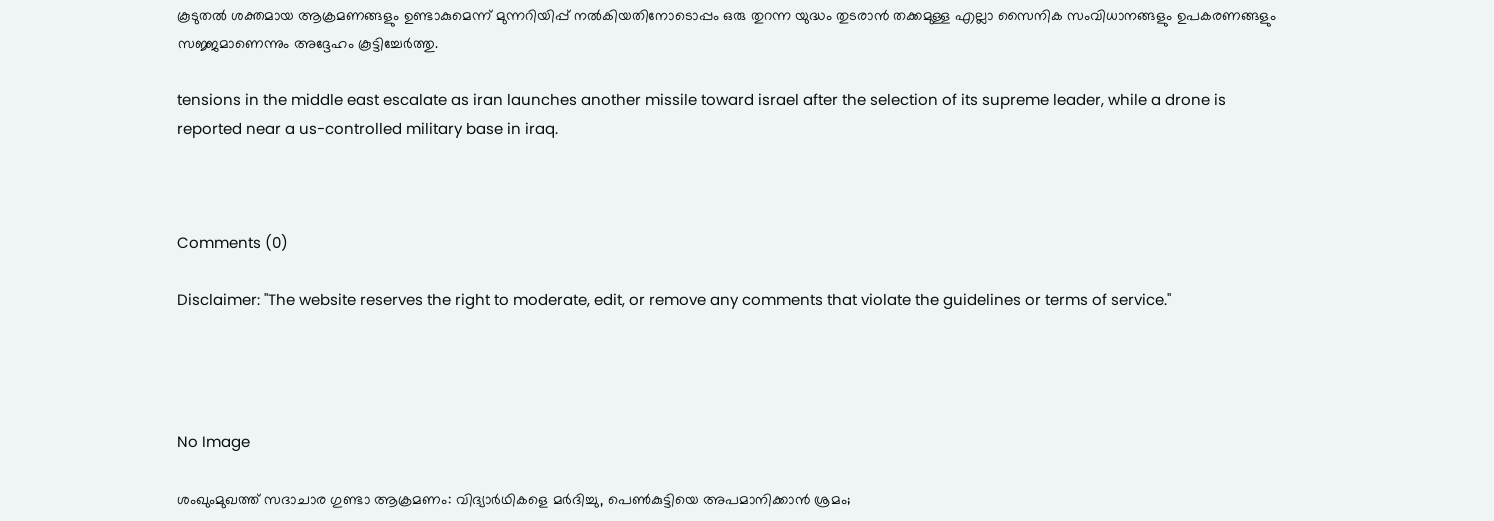കൂടുതല്‍ ശക്തമായ ആക്രമണങ്ങളും ഉണ്ടാകുമെന്ന് മുന്നറിയിപ്പ് നല്‍കിയതിനോടൊപ്പം ഒരു തുറന്ന യുദ്ധം തുടരാന്‍ തക്കമുള്ള എല്ലാ സൈനിക സംവിധാനങ്ങളും ഉപകരണങ്ങളും സജ്ജമാണെന്നും അദ്ദേഹം കൂട്ടിച്ചേര്‍ത്തു.

tensions in the middle east escalate as iran launches another missile toward israel after the selection of its supreme leader, while a drone is reported near a us-controlled military base in iraq.



Comments (0)

Disclaimer: "The website reserves the right to moderate, edit, or remove any comments that violate the guidelines or terms of service."




No Image

ശംഖുംമുഖത്ത് സദാചാര ഗുണ്ടാ ആക്രമണം: വിദ്യാർഥികളെ മർദിച്ചു, പെൺകുട്ടിയെ അപമാനിക്കാൻ ശ്രമം;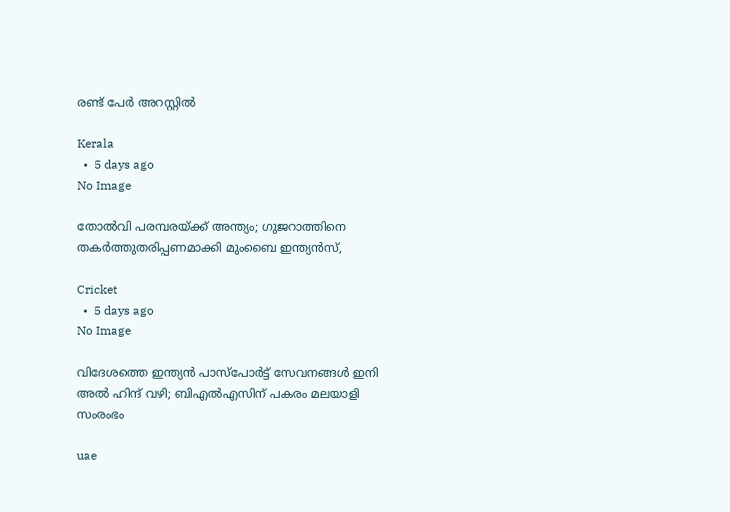രണ്ട് പേർ അറസ്റ്റിൽ

Kerala
  •  5 days ago
No Image

തോൽവി പരമ്പരയ്ക്ക് അന്ത്യം; ഗുജറാത്തിനെ തകർത്തുതരിപ്പണമാക്കി മുംബൈ ഇന്ത്യൻസ്,

Cricket
  •  5 days ago
No Image

വിദേശത്തെ ഇന്ത്യൻ പാസ്‌പോർട്ട് സേവനങ്ങൾ ഇനി അൽ ഹിന്ദ് വഴി; ബിഎൽഎസിന് പകരം മലയാളി സംരംഭം

uae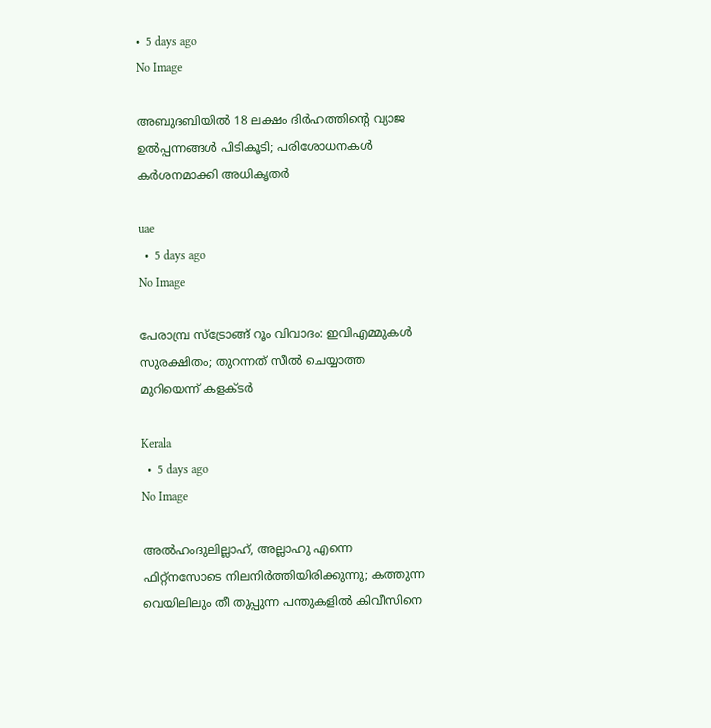•  5 days ago
No Image

അബുദബിയിൽ 18 ലക്ഷം ദിർഹത്തിന്റെ വ്യാജ ഉൽപ്പന്നങ്ങൾ പിടികൂടി; പരിശോധനകൾ കർശനമാക്കി അധികൃതർ

uae
  •  5 days ago
No Image

പേരാമ്പ്ര സ്ട്രോങ്ങ് റൂം വിവാദം: ഇവിഎമ്മുകൾ സുരക്ഷിതം; തുറന്നത് സീൽ ചെയ്യാത്ത മുറിയെന്ന് കളക്ടർ

Kerala
  •  5 days ago
No Image

അൽഹംദുലില്ലാഹ്, അല്ലാഹു എന്നെ ഫിറ്റ്‌നസോടെ നിലനിർത്തിയിരിക്കുന്നു; കത്തുന്ന വെയിലിലും തീ തുപ്പുന്ന പന്തുകളിൽ കിവീസിനെ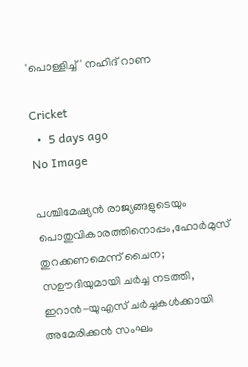'പൊള്ളിച്ച്' നഹിദ് റാണ

Cricket
  •  5 days ago
No Image

പശ്ചിമേഷ്യൻ രാജ്യങ്ങളുടെയും പൊതുവികാരത്തിനൊപ്പം,ഹോർമുസ് തുറക്കണമെന്ന് ചൈന; സഊദിയുമായി ചർച്ച നടത്തി, ഇറാൻ-യുഎസ് ചർച്ചകൾക്കായി അമേരിക്കൻ സംഘം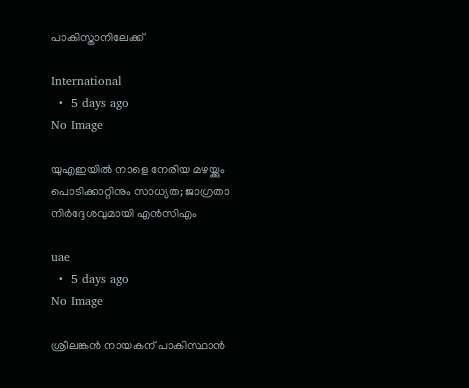പാകിസ്താനിലേക്ക്

International
  •  5 days ago
No Image

യുഎഇയിൽ നാളെ നേരിയ മഴയ്ക്കും പൊടിക്കാറ്റിനും സാധ്യത; ജാഗ്രതാ നിർദ്ദേശവുമായി എൻസിഎം

uae
  •  5 days ago
No Image

ശ്രീലങ്കൻ നായകന് പാകിസ്ഥാൻ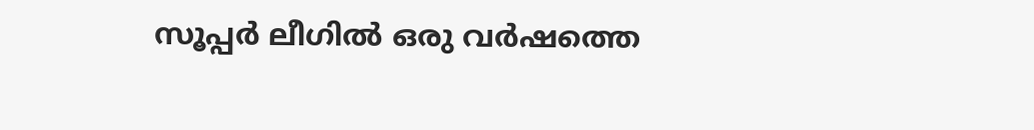സൂപ്പർ ലീഗിൽ ഒരു വർഷത്തെ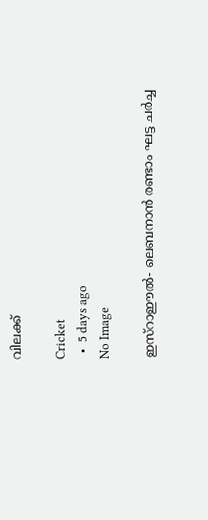വിലക്ക്

Cricket
  •  5 days ago
No Image

ഇസ്‌റാഈല്‍- ലെബനാന്‍ രണ്ടാം ഘട്ട ചര്‍ച്ച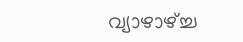വ്യാഴാഴ്ച്ച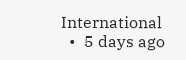International
  •  5 days ago